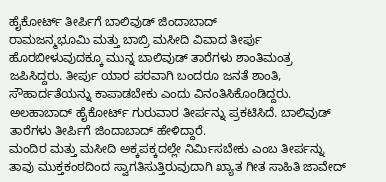ಹೈಕೋರ್ಟ್ ತೀರ್ಪಿಗೆ ಬಾಲಿವುಡ್ ಜಿಂದಾಬಾದ್
ರಾಮಜನ್ಮಭೂಮಿ ಮತ್ತು ಬಾಬ್ರಿ ಮಸೀದಿ ವಿವಾದ ತೀರ್ಪು ಹೊರಬೀಳುವುದಕ್ಕೂ ಮುನ್ನ ಬಾಲಿವುಡ್ ತಾರೆಗಳು ಶಾಂತಿಮಂತ್ರ ಜಪಿಸಿದ್ದರು. ತೀರ್ಪು ಯಾರ ಪರವಾಗಿ ಬಂದರೂ ಜನತೆ ಶಾಂತಿ, ಸೌಹಾರ್ದತೆಯನ್ನು ಕಾಪಾಡಬೇಕು ಎಂದು ವಿನಂತಿಸಿಕೊಂಡಿದ್ದರು. ಅಲಹಾಬಾದ್ ಹೈಕೋರ್ಟ್ ಗುರುವಾರ ತೀರ್ಪನ್ನು ಪ್ರಕಟಿಸಿದೆ. ಬಾಲಿವುಡ್ ತಾರೆಗಳು ತೀರ್ಪಿಗೆ ಜಿಂದಾಬಾದ್ ಹೇಳಿದ್ದಾರೆ.
ಮಂದಿರ ಮತ್ತು ಮಸೀದಿ ಅಕ್ಕಪಕ್ಕದಲ್ಲೇ ನಿರ್ಮಿಸಬೇಕು ಎಂಬ ತೀರ್ಪನ್ನು ತಾವು ಮುಕ್ತಕಂಠದಿಂದ ಸ್ವಾಗತಿಸುತ್ತಿರುವುದಾಗಿ ಖ್ಯಾತ ಗೀತ ಸಾಹಿತಿ ಜಾವೇದ್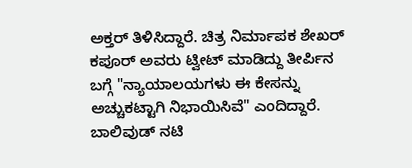ಅಕ್ತರ್ ತಿಳಿಸಿದ್ದಾರೆ. ಚಿತ್ರ ನಿರ್ಮಾಪಕ ಶೇಖರ್ ಕಪೂರ್ ಅವರು ಟ್ವೀಟ್ ಮಾಡಿದ್ದು ತೀರ್ಪಿನ ಬಗ್ಗೆ "ನ್ಯಾಯಾಲಯಗಳು ಈ ಕೇಸನ್ನು ಅಚ್ಚುಕಟ್ಟಾಗಿ ನಿಭಾಯಿಸಿವೆ" ಎಂದಿದ್ದಾರೆ.
ಬಾಲಿವುಡ್ ನಟಿ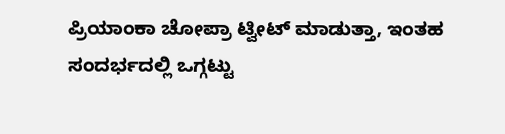ಪ್ರಿಯಾಂಕಾ ಚೋಪ್ರಾ ಟ್ವೀಟ್ ಮಾಡುತ್ತಾ, ಇಂತಹ ಸಂದರ್ಭದಲ್ಲಿ ಒಗ್ಗಟ್ಟು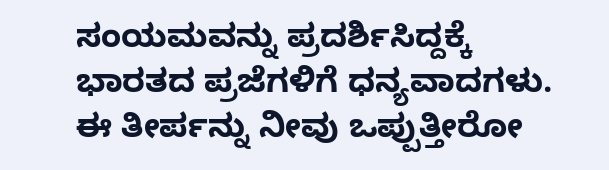ಸಂಯಮವನ್ನು ಪ್ರದರ್ಶಿಸಿದ್ದಕ್ಕೆ ಭಾರತದ ಪ್ರಜೆಗಳಿಗೆ ಧನ್ಯವಾದಗಳು. ಈ ತೀರ್ಪನ್ನು ನೀವು ಒಪ್ಪುತ್ತೀರೋ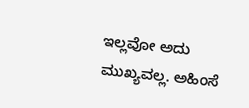ಇಲ್ಲವೋ ಅದು ಮುಖ್ಯವಲ್ಲ. ಅಹಿಂಸೆ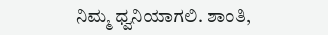ನಿಮ್ಮ ಧ್ವನಿಯಾಗಲಿ. ಶಾಂತಿ,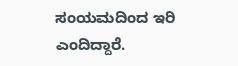ಸಂಯಮದಿಂದ ಇರಿ ಎಂದಿದ್ದಾರೆ.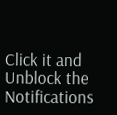Click it and Unblock the Notifications